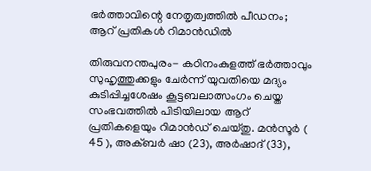ഭര്‍ത്താവിന്റെ നേതൃത്വത്തില്‍ പീഡനം; ആറ് പ്രതികള്‍ റിമാന്‍ഡില്‍

തിരുവനന്തപുരം- കഠിനംകുളത്ത് ഭര്‍ത്താവും സുഹൃത്തുക്കളും ചേര്‍ന്ന് യുവതിയെ മദ്യം കുടിപ്പിച്ചശേഷം കൂട്ടബലാത്സംഗം ചെയ്ത സംഭവത്തില്‍ പിടിയിലായ ആറ് പ്രതികളെയും റിമാന്‍ഡ് ചെയ്തു. മന്‍സൂര്‍ ( 45 ), അക്ബര്‍ ഷാ (23), അര്‍ഷാദ് (33),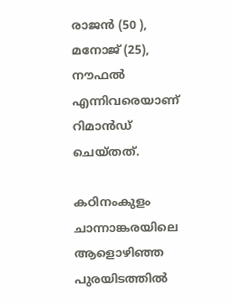രാജന്‍ (50 ), മനോജ് (25), നൗഫല്‍ എന്നിവരെയാണ് റിമാന്‍ഡ് ചെയ്തത്.

കഠിനംകുളം ചാന്നാങ്കരയിലെ ആളൊഴിഞ്ഞ പുരയിടത്തില്‍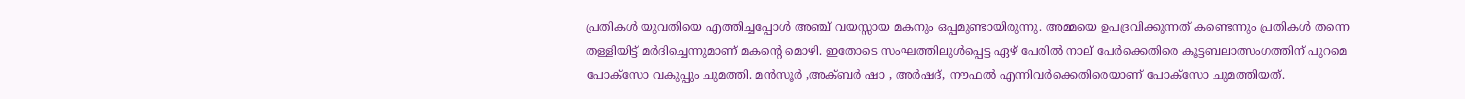പ്രതികള്‍ യുവതിയെ എത്തിച്ചപ്പോള്‍ അഞ്ച് വയസ്സായ മകനും ഒപ്പമുണ്ടായിരുന്നു. അമ്മയെ ഉപദ്രവിക്കുന്നത് കണ്ടെന്നും പ്രതികള്‍ തന്നെ തള്ളിയിട്ട് മര്‍ദിച്ചെന്നുമാണ് മകന്റെ മൊഴി. ഇതോടെ സംഘത്തിലുള്‍പ്പെട്ട ഏഴ് പേരില്‍ നാല് പേര്‍ക്കെതിരെ കൂട്ടബലാത്സംഗത്തിന് പുറമെ പോക്‌സോ വകുപ്പും ചുമത്തി. മന്‍സൂര്‍ ,അക്ബര്‍ ഷാ , അര്‍ഷദ്, നൗഫല്‍ എന്നിവര്‍ക്കെതിരെയാണ് പോക്‌സോ ചുമത്തിയത്.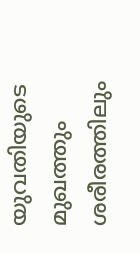യുവതിയുടെ മുഖത്തും ശരീരത്തിലും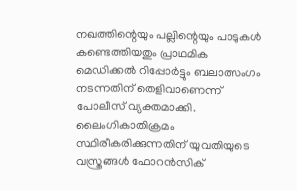നഖത്തിന്റെയും പല്ലിന്റെയും പാടുകള്‍ കണ്ടെത്തിയതും പ്രാഥമിക മെഡിക്കല്‍ റിപ്പോര്‍ട്ടും ബലാത്സംഗം നടന്നതിന് തെളിവാണെന്ന് പോലീസ് വ്യക്തമാക്കി. ലൈംഗികാതിക്രമം സ്ഥിരീകരിക്കുന്നതിന് യുവതിയുടെ വസ്ത്രങ്ങള്‍ ഫോറന്‍സിക്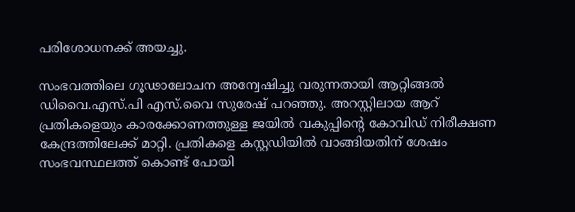പരിശോധനക്ക് അയച്ചു.

സംഭവത്തിലെ ഗൂഢാലോചന അന്വേഷിച്ചു വരുന്നതായി ആറ്റിങ്ങല്‍ ഡിവൈ.എസ്.പി എസ്.വൈ സുരേഷ് പറഞ്ഞു. അറസ്റ്റിലായ ആറ് പ്രതികളെയും കാരക്കോണത്തുള്ള ജയില്‍ വകുപ്പിന്റെ കോവിഡ് നിരീക്ഷണ കേന്ദ്രത്തിലേക്ക് മാറ്റി. പ്രതികളെ കസ്റ്റഡിയില്‍ വാങ്ങിയതിന് ശേഷം സംഭവസ്ഥലത്ത് കൊണ്ട് പോയി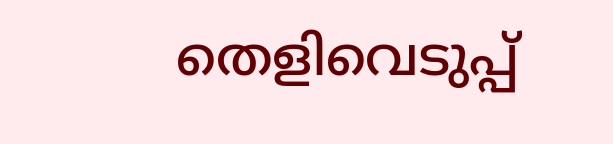തെളിവെടുപ്പ്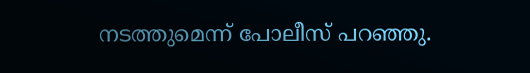നടത്തുമെന്ന് പോലീസ് പറഞ്ഞു.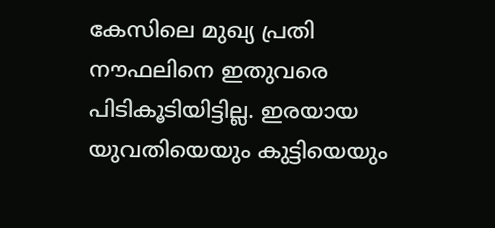കേസിലെ മുഖ്യ പ്രതി നൗഫലിനെ ഇതുവരെ പിടികൂടിയിട്ടില്ല. ഇരയായ യുവതിയെയും കുട്ടിയെയും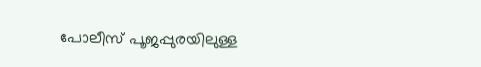പോലീസ് പൂജപ്പുരയിലുള്ള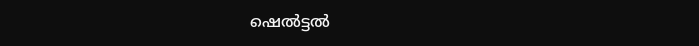ഷെല്‍ട്ടല്‍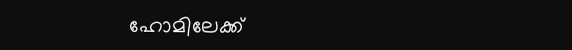ഹോമിലേക്ക്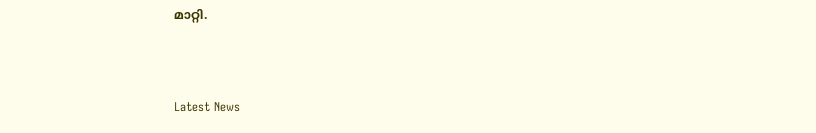മാറ്റി.



Latest News